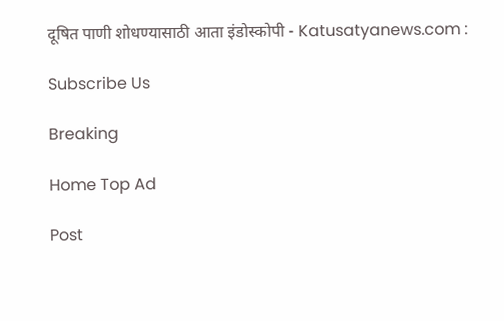दूषित पाणी शोधण्यासाठी आता इंडोस्कोपी - Katusatyanews.com :

Subscribe Us

Breaking

Home Top Ad

Post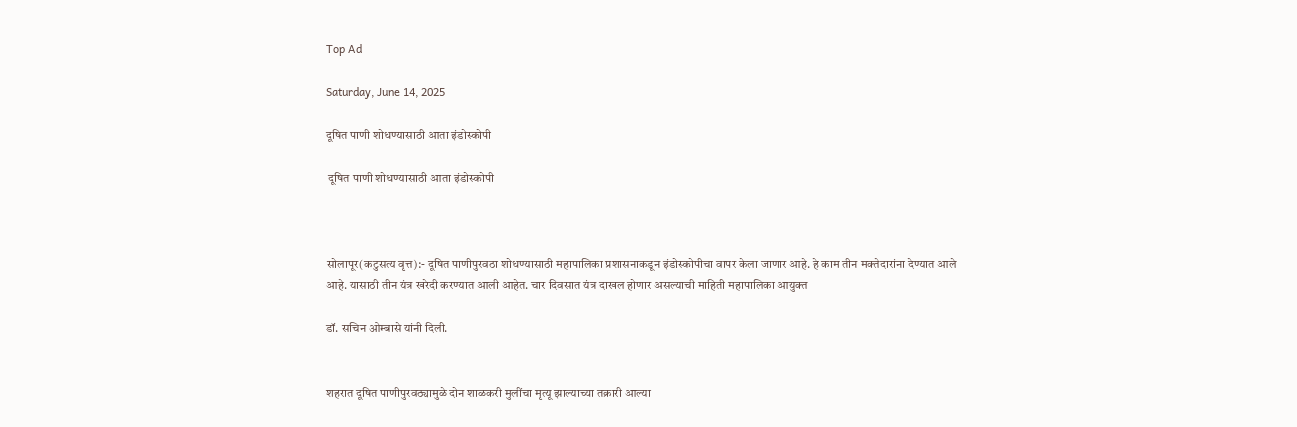Top Ad

Saturday, June 14, 2025

दूषित पाणी शोधण्यासाठी आता इंडोस्कोपी

 दूषित पाणी शोधण्यासाठी आता इंडोस्कोपी



सोलापूर(कटुसत्य वृत्त):- दूषित पाणीपुरवठा शोधण्यासाठी महापालिका प्रशासनाकडून इंडोस्कोपीचा वापर केला जाणार आहे. हे काम तीन मक्तेदारांना देण्यात आले आहे. यासाठी तीन यंत्र खरेदी करण्यात आली आहेत. चार दिवसात यंत्र दाखल होणार असल्याची माहिती महापालिका आयुक्त

डॉ. सचिन ओम्बासे यांनी दिली.


शहरात दूषित पाणीपुरवठ्यामुळे दोन शाळकरी मुलींचा मृत्यू झाल्याच्या तक्रारी आल्या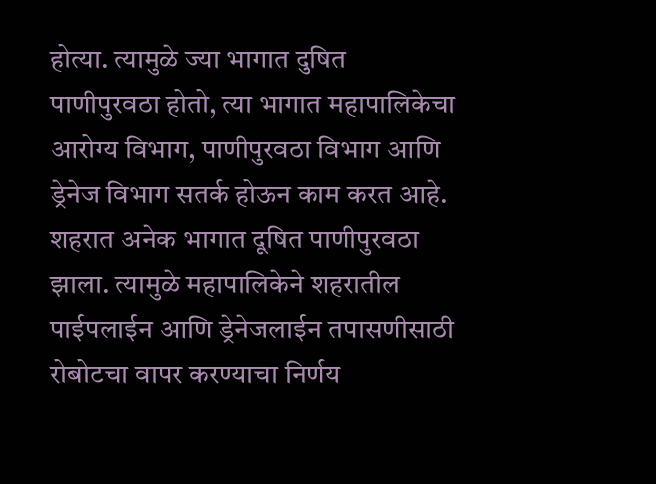होत्या. त्यामुळे ज्या भागात दुषित पाणीपुरवठा होतो, त्या भागात महापालिकेचा आरोग्य विभाग, पाणीपुरवठा विभाग आणि ड्रेनेज विभाग सतर्क होऊन काम करत आहे. शहरात अनेक भागात दूषित पाणीपुरवठा झाला. त्यामुळे महापालिकेने शहरातील पाईपलाईन आणि ड्रेनेजलाईन तपासणीसाठी रोबोटचा वापर करण्याचा निर्णय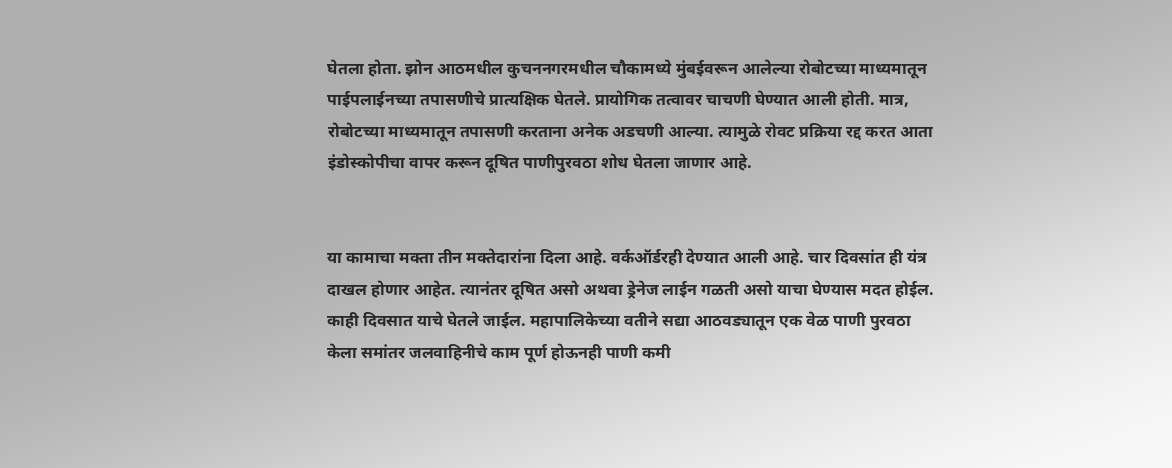घेतला होता. झोन आठमधील कुचननगरमधील चौकामध्ये मुंबईवरून आलेल्या रोबोटच्या माध्यमातून पाईपलाईनच्या तपासणीचे प्रात्यक्षिक घेतले. प्रायोगिक तत्वावर चाचणी घेण्यात आली होती. मात्र, रोबोटच्या माध्यमातून तपासणी करताना अनेक अडचणी आल्या. त्यामुळे रोवट प्रक्रिया रद्द करत आता इंडोस्कोपीचा वापर करून दूषित पाणीपुरवठा शोध घेतला जाणार आहे.


या कामाचा मक्ता तीन मक्तेदारांना दिला आहे. वर्कऑर्डरही देण्यात आली आहे. चार दिवसांत ही यंत्र दाखल होणार आहेत. त्यानंतर दूषित असो अथवा ड्रेनेज लाईन गळती असो याचा घेण्यास मदत होईल. काही दिवसात याचे घेतले जाईल. महापालिकेच्या वतीने सद्या आठवड्यातून एक वेळ पाणी पुरवठा केला समांतर जलवाहिनीचे काम पूर्ण होऊनही पाणी कमी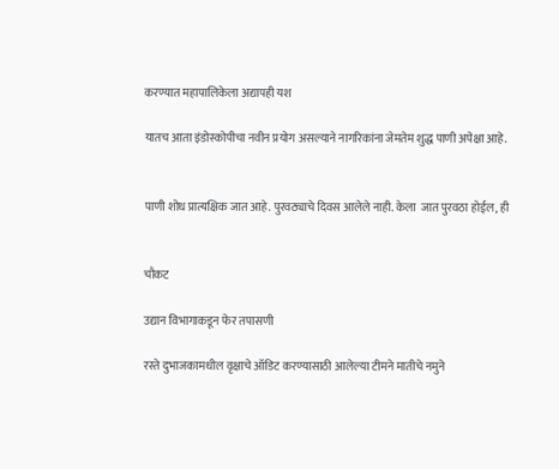करण्यात महापालिकेला अद्यापही यश

यातच आता इंडोस्कोपीचा नवीन प्रयोग असल्याने नागरिकांना जेमतेम शुद्ध पाणी अपेक्षा आहे.


पाणी शोध प्रात्यक्षिक जात आहे. पुरवठ्याचे दिवस आलेले नाही. केला  जात पुरवठा होईल, ही


चौकट

उद्यान विभागाकडून फेर तपासणी

रस्ते दुभाजकामधील वृक्षाचे ऑडिट करण्यासाठी आलेल्या टीमने मातीचे नमुने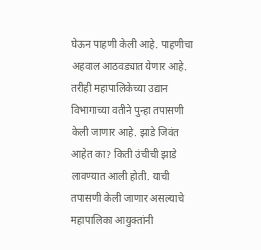घेऊन पाहणी केली आहे. पाहणीचा अहवाल आठवड्यात येणार आहे. तरीही महापालिकेच्या उद्यान विभागाच्या वतीने पुन्हा तपासणी केली जाणार आहे. झाडे जिवंत आहेत का? किती उंचीची झाडे लावण्यात आली होती. याची तपासणी केली जाणार असल्याचे महापालिका आयुक्तांनी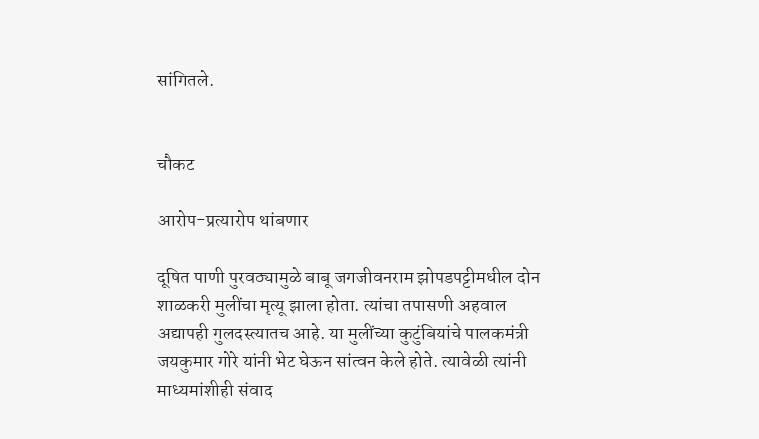सांगितले.


चौकट

आरोप-प्रत्यारोप थांबणार

दूषित पाणी पुरवठ्यामुळे बाबू जगजीवनराम झोपडपट्टीमधील दोन शाळकरी मुलींचा मृत्यू झाला होता. त्यांचा तपासणी अहवाल अद्यापही गुलदस्त्यातच आहे. या मुलींच्या कुटुंबियांचे पालकमंत्री जयकुमार गोरे यांनी भेट घेऊन सांत्वन केले होते. त्यावेळी त्यांनी माध्यमांशीही संवाद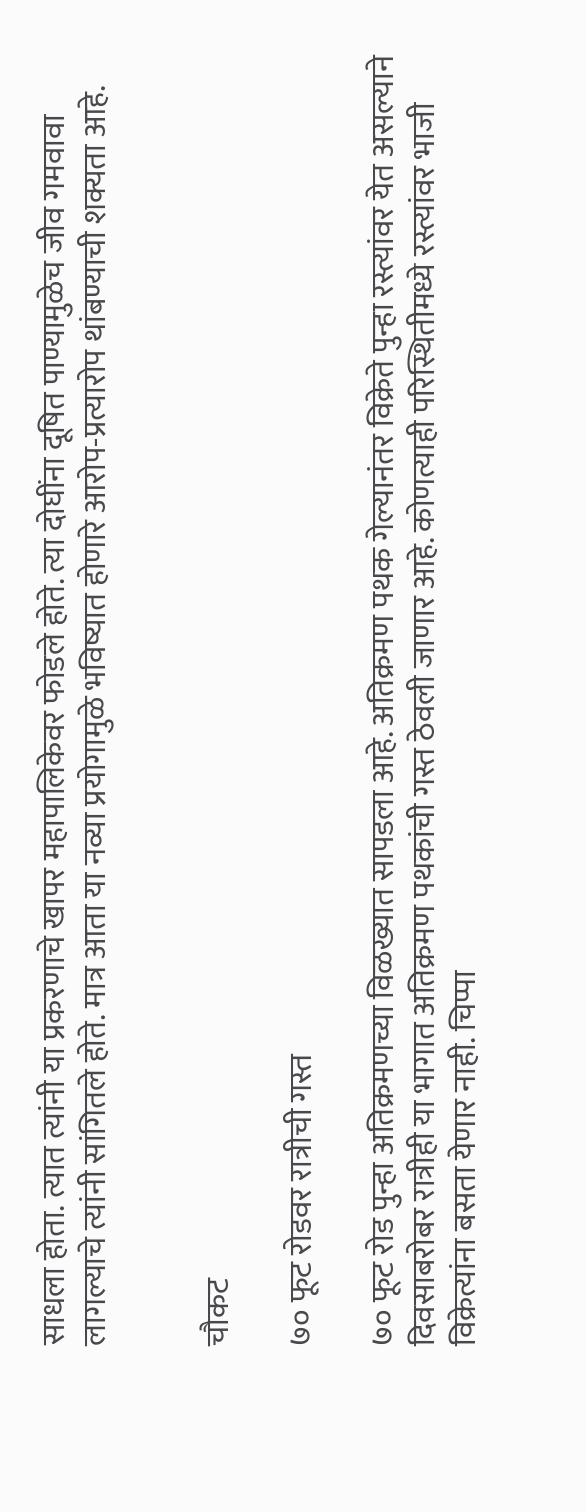साधला होता. त्यात त्यांनी या प्रकरणाचे खापर महापालिकेवर फोडले होते. त्या दोघींना दूषित पाण्यामुळेच जीव गमवावा लागल्याचे त्यांनी सांगितले होते. मात्र आता या नव्या प्रयोगामुळे भविष्यात होणारे आरोप-प्रत्यारोप थांबण्याची शक्यता आहे.


चौकट

७० फूट रोडवर रात्रीची गस्त

७० फूट रोड पुन्हा अतिक्रमणच्या विळख्यात सापडला आहे. अतिक्रमण पथक गेल्यानंतर विक्रेते पुन्हा रस्त्यांवर येत असल्याने दिवसाबरोबर रात्रीही या भागात अतिक्रमण पथकांची गस्त ठेवली जाणार आहे. कोणत्याही परिस्थितीमध्ये रस्त्यांवर भाजी विक्रेत्यांना बसता येणार नाही. चिप्पा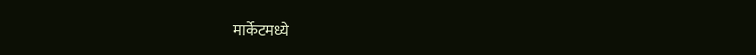मार्केटमध्ये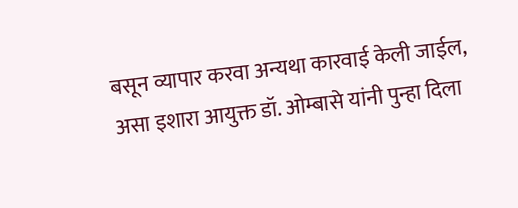बसून व्यापार करवा अन्यथा कारवाई केली जाईल, असा इशारा आयुक्त डॉ. ओम्बासे यांनी पुन्हा दिला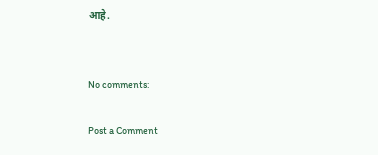आहे.


No comments:

Post a Comment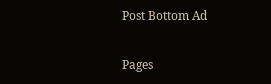Post Bottom Ad

Pages